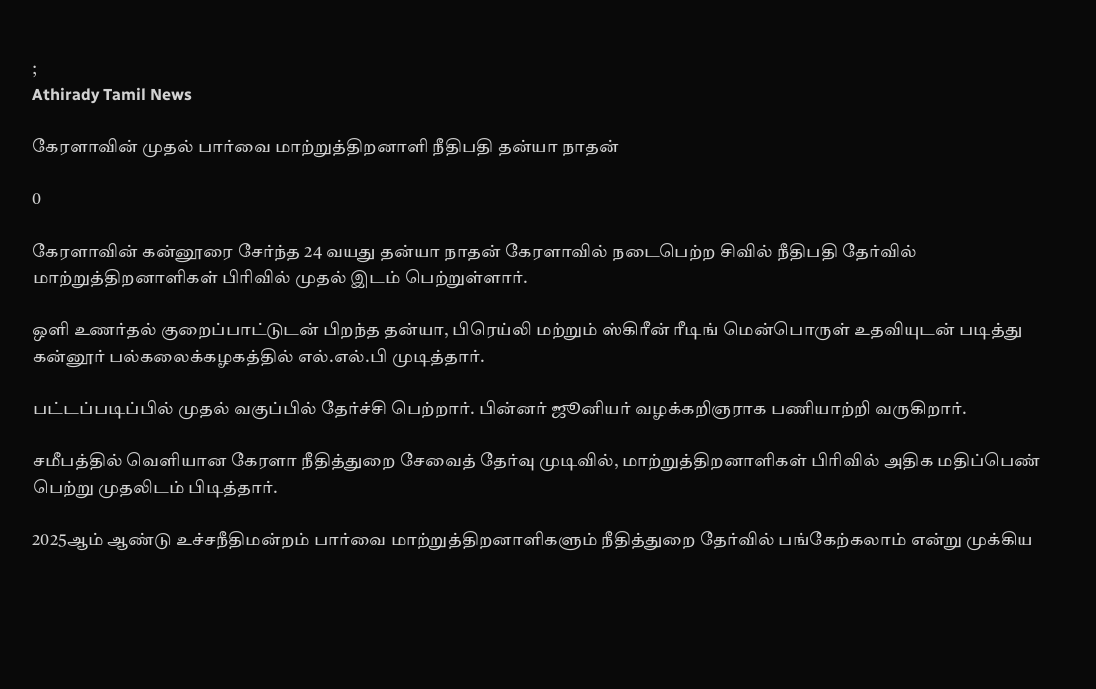;
Athirady Tamil News

கேரளாவின் முதல் பார்வை மாற்றுத்திறனாளி நீதிபதி தன்யா நாதன்

0

கேரளாவின் கன்னூரை சேர்ந்த 24 வயது தன்யா நாதன் கேரளாவில் நடைபெற்ற சிவில் நீதிபதி தேர்வில் மாற்றுத்திறனாளிகள் பிரிவில் முதல் இடம் பெற்றுள்ளார்.

ஒளி உணர்தல் குறைப்பாட்டுடன் பிறந்த தன்யா, பிரெய்லி மற்றும் ஸ்கிரீன் ரீடிங் மென்பொருள் உதவியுடன் படித்து கன்னூர் பல்கலைக்கழகத்தில் எல்.எல்.பி முடித்தார்.

பட்டப்படிப்பில் முதல் வகுப்பில் தேர்ச்சி பெற்றார். பின்னர் ஜூனியர் வழக்கறிஞராக பணியாற்றி வருகிறார்.

சமீபத்தில் வெளியான கேரளா நீதித்துறை சேவைத் தேர்வு முடிவில், மாற்றுத்திறனாளிகள் பிரிவில் அதிக மதிப்பெண் பெற்று முதலிடம் பிடித்தார்.

2025ஆம் ஆண்டு உச்சநீதிமன்றம் பார்வை மாற்றுத்திறனாளிகளும் நீதித்துறை தேர்வில் பங்கேற்கலாம் என்று முக்கிய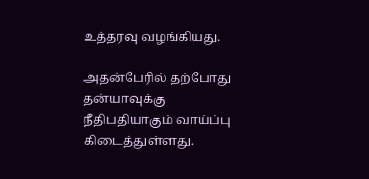உத்தரவு வழங்கியது.

அதன்பேரில் தற்போது தன்யாவுக்கு நீதிபதியாகும் வாய்ப்பு கிடைத்துள்ளது.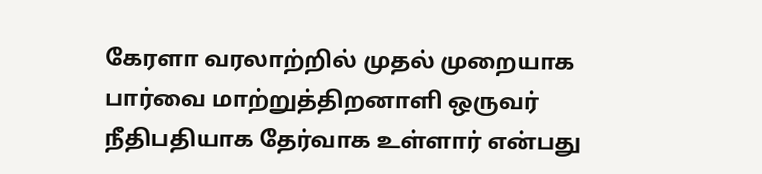கேரளா வரலாற்றில் முதல் முறையாக பார்வை மாற்றுத்திறனாளி ஒருவர் நீதிபதியாக தேர்வாக உள்ளார் என்பது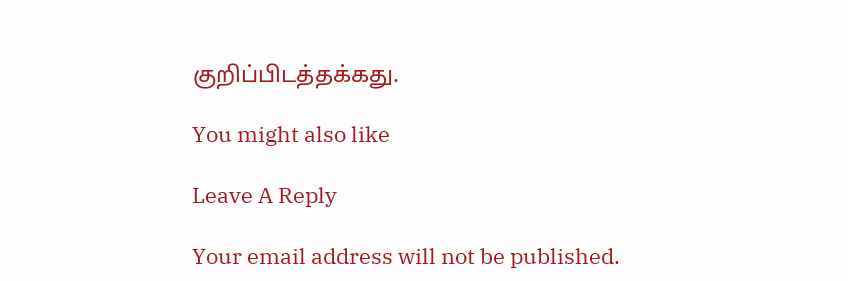குறிப்பிடத்தக்கது.

You might also like

Leave A Reply

Your email address will not be published.